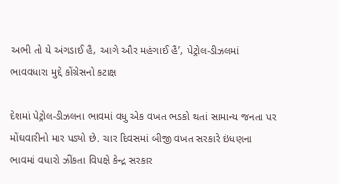અભી તો યે અંગડાઈ હૈ, આગે ઔર મહંગાઈ હૈ’, પેટ્રોલ-ડીઝલમાં ભાવવધારા મુદ્દે કોંગ્રેસનો કટાક્ષ

દેશમાં પેટ્રોલ-ડીઝલના ભાવમાં વધુ એક વખત ભડકો થતાં સામાન્ય જનતા પર મોંઘવારીનો માર પડ્યો છે. ચાર દિવસમાં બીજી વખત સરકારે ઇંધણના ભાવમાં વધારો ઝીંકતા વિપક્ષે કેન્દ્ર સરકાર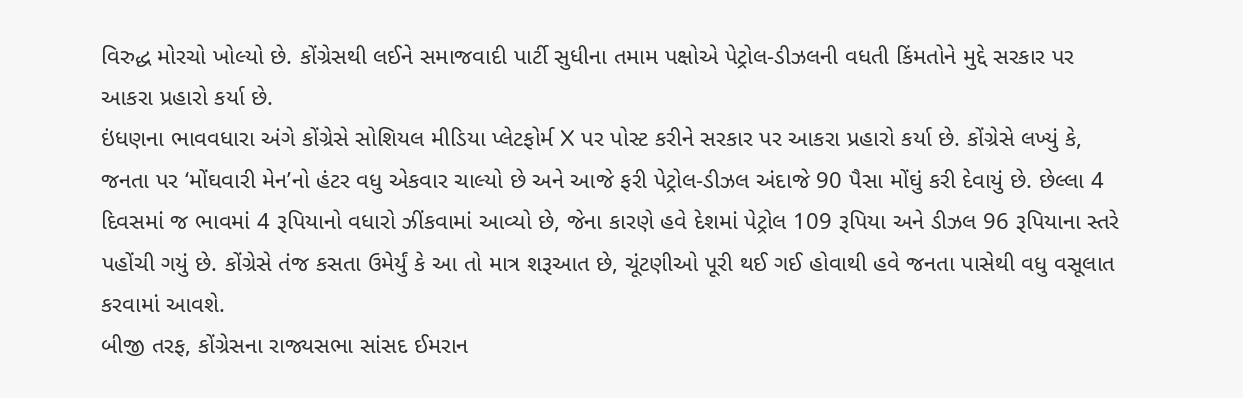વિરુદ્ધ મોરચો ખોલ્યો છે. કોંગ્રેસથી લઈને સમાજવાદી પાર્ટી સુધીના તમામ પક્ષોએ પેટ્રોલ-ડીઝલની વધતી કિંમતોને મુદ્દે સરકાર પર આકરા પ્રહારો કર્યા છે.
ઇંધણના ભાવવધારા અંગે કોંગ્રેસે સોશિયલ મીડિયા પ્લેટફોર્મ X પર પોસ્ટ કરીને સરકાર પર આકરા પ્રહારો કર્યા છે. કોંગ્રેસે લખ્યું કે, જનતા પર ‘મોંઘવારી મેન’નો હંટર વધુ એકવાર ચાલ્યો છે અને આજે ફરી પેટ્રોલ-ડીઝલ અંદાજે 90 પૈસા મોંઘું કરી દેવાયું છે. છેલ્લા 4 દિવસમાં જ ભાવમાં 4 રૂપિયાનો વધારો ઝીંકવામાં આવ્યો છે, જેના કારણે હવે દેશમાં પેટ્રોલ 109 રૂપિયા અને ડીઝલ 96 રૂપિયાના સ્તરે પહોંચી ગયું છે. કોંગ્રેસે તંજ કસતા ઉમેર્યું કે આ તો માત્ર શરૂઆત છે, ચૂંટણીઓ પૂરી થઈ ગઈ હોવાથી હવે જનતા પાસેથી વધુ વસૂલાત કરવામાં આવશે.
બીજી તરફ, કોંગ્રેસના રાજ્યસભા સાંસદ ઈમરાન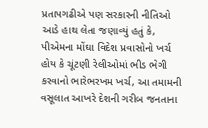પ્રતાપગઢીએ પણ સરકારની નીતિઓ આડે હાથ લેતા જણાવ્યું હતું કે, પીએમના મોંઘા વિદેશ પ્રવાસોનો ખર્ચ હોય કે ચૂંટણી રેલીઓમાં ભીડ ભેગી કરવાનો ભારેભરખમ ખર્ચ, આ તમામની વસૂલાત આખરે દેશની ગરીબ જનતાના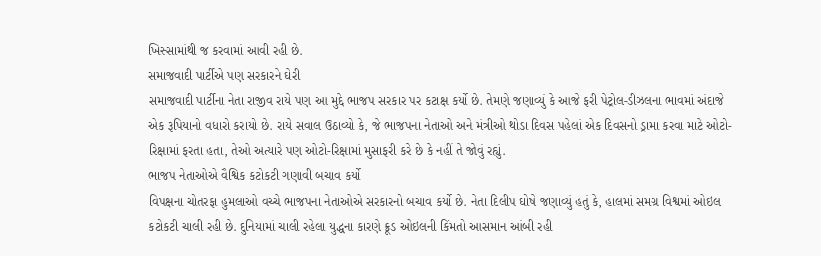ખિસ્સામાંથી જ કરવામાં આવી રહી છે.
સમાજવાદી પાર્ટીએ પણ સરકારને ઘેરી
સમાજવાદી પાર્ટીના નેતા રાજીવ રાયે પણ આ મુદ્દે ભાજપ સરકાર પર કટાક્ષ કર્યો છે. તેમણે જણાવ્યું કે આજે ફરી પેટ્રોલ-ડીઝલના ભાવમાં અંદાજે એક રૂપિયાનો વધારો કરાયો છે. રાયે સવાલ ઉઠાવ્યો કે, જે ભાજપના નેતાઓ અને મંત્રીઓ થોડા દિવસ પહેલાં એક દિવસનો ડ્રામા કરવા માટે ઓટો-રિક્ષામાં ફરતા હતા, તેઓ અત્યારે પણ ઓટો-રિક્ષામાં મુસાફરી કરે છે કે નહીં તે જોવું રહ્યું.
ભાજપ નેતાઓએ વૈશ્વિક કટોકટી ગણાવી બચાવ કર્યો
વિપક્ષના ચોતરફા હુમલાઓ વચ્ચે ભાજપના નેતાઓએ સરકારનો બચાવ કર્યો છે. નેતા દિલીપ ઘોષે જણાવ્યું હતું કે, હાલમાં સમગ્ર વિશ્વમાં ઓઇલ કટોકટી ચાલી રહી છે. દુનિયામાં ચાલી રહેલા યુદ્ધના કારણે ક્રૂડ ઓઇલની કિંમતો આસમાન આંબી રહી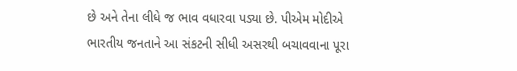છે અને તેના લીધે જ ભાવ વધારવા પડ્યા છે. પીએમ મોદીએ ભારતીય જનતાને આ સંકટની સીધી અસરથી બચાવવાના પૂરા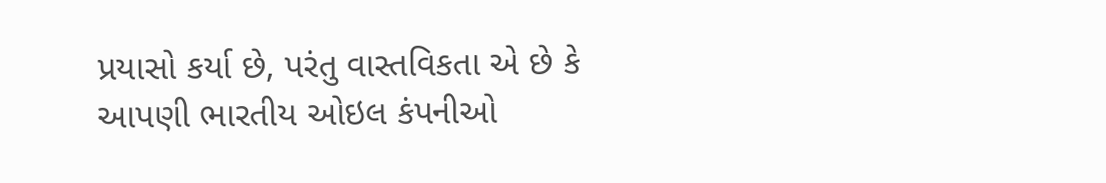પ્રયાસો કર્યા છે, પરંતુ વાસ્તવિકતા એ છે કે આપણી ભારતીય ઓઇલ કંપનીઓ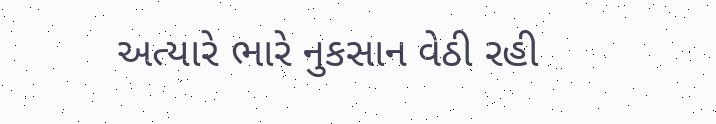અત્યારે ભારે નુકસાન વેઠી રહી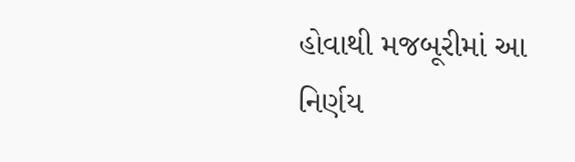હોવાથી મજબૂરીમાં આ નિર્ણય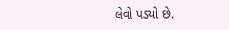લેવો પડ્યો છે.